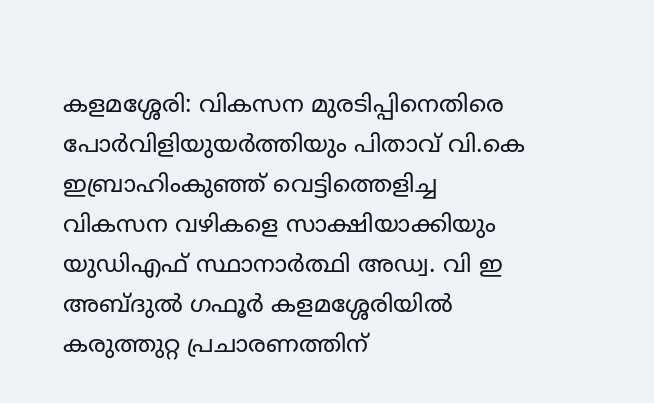കളമശ്ശേരി: വികസന മുരടിപ്പിനെതിരെ പോർവിളിയുയർത്തിയും പിതാവ് വി.കെ ഇബ്രാഹിംകുഞ്ഞ് വെട്ടിത്തെളിച്ച വികസന വഴികളെ സാക്ഷിയാക്കിയും യുഡിഎഫ് സ്ഥാനാർത്ഥി അഡ്വ. വി ഇ അബ്ദുൽ ഗഫൂർ കളമശ്ശേരിയിൽ കരുത്തുറ്റ പ്രചാരണത്തിന്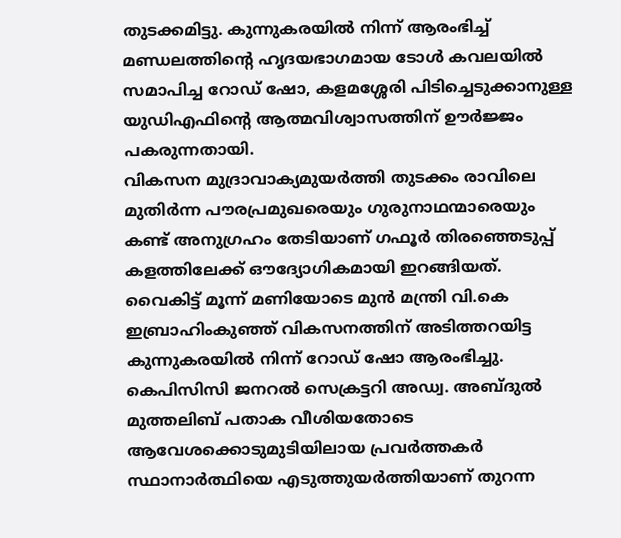തുടക്കമിട്ടു. കുന്നുകരയിൽ നിന്ന് ആരംഭിച്ച് മണ്ഡലത്തിന്റെ ഹൃദയഭാഗമായ ടോൾ കവലയിൽ സമാപിച്ച റോഡ് ഷോ, കളമശ്ശേരി പിടിച്ചെടുക്കാനുള്ള യുഡിഎഫിന്റെ ആത്മവിശ്വാസത്തിന് ഊർജ്ജം പകരുന്നതായി.
വികസന മുദ്രാവാക്യമുയർത്തി തുടക്കം രാവിലെ മുതിർന്ന പൗരപ്രമുഖരെയും ഗുരുനാഥന്മാരെയും കണ്ട് അനുഗ്രഹം തേടിയാണ് ഗഫൂർ തിരഞ്ഞെടുപ്പ് കളത്തിലേക്ക് ഔദ്യോഗികമായി ഇറങ്ങിയത്. വൈകിട്ട് മൂന്ന് മണിയോടെ മുൻ മന്ത്രി വി.കെ ഇബ്രാഹിംകുഞ്ഞ് വികസനത്തിന് അടിത്തറയിട്ട കുന്നുകരയിൽ നിന്ന് റോഡ് ഷോ ആരംഭിച്ചു. കെപിസിസി ജനറൽ സെക്രട്ടറി അഡ്വ. അബ്ദുൽ മുത്തലിബ് പതാക വീശിയതോടെ ആവേശക്കൊടുമുടിയിലായ പ്രവർത്തകർ സ്ഥാനാർത്ഥിയെ എടുത്തുയർത്തിയാണ് തുറന്ന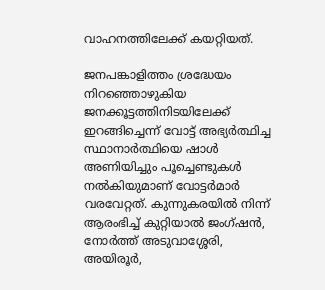വാഹനത്തിലേക്ക് കയറ്റിയത്.

ജനപങ്കാളിത്തം ശ്രദ്ധേയം നിറഞ്ഞൊഴുകിയ ജനക്കൂട്ടത്തിനിടയിലേക്ക് ഇറങ്ങിച്ചെന്ന് വോട്ട് അഭ്യർത്ഥിച്ച സ്ഥാനാർത്ഥിയെ ഷാൾ അണിയിച്ചും പൂച്ചെണ്ടുകൾ നൽകിയുമാണ് വോട്ടർമാർ വരവേറ്റത്. കുന്നുകരയിൽ നിന്ന് ആരംഭിച്ച് കുറ്റിയാൽ ജംഗ്ഷൻ, നോർത്ത് അടുവാശ്ശേരി, അയിരൂർ,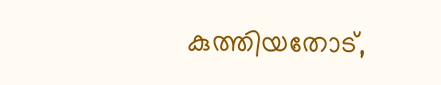കുത്തിയതോട്,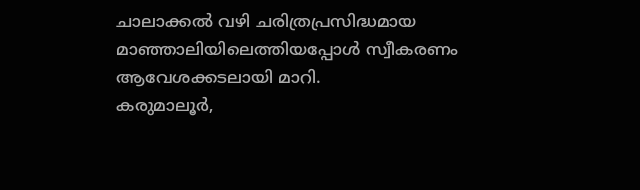ചാലാക്കൽ വഴി ചരിത്രപ്രസിദ്ധമായ മാഞ്ഞാലിയിലെത്തിയപ്പോൾ സ്വീകരണം ആവേശക്കടലായി മാറി.
കരുമാലൂർ,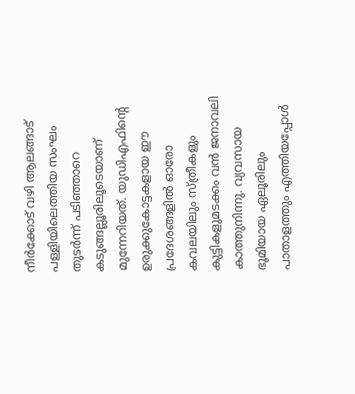നീർക്കോട് വഴി ആലങ്ങാട് പള്ളിയിലെത്തിയ സംഘം തുടർന്ന് പടിഞ്ഞാറെ കടുങ്ങല്ലൂരിലൂടെയാണ് മുന്നേറിയത്. യുഡിഎഫിന്റെ ഉരുക്കുകോട്ടകളായ ഈ പ്രദേശങ്ങളിൽ ഓരോ കവലയിലും സ്ത്രീകളും കുട്ടികളുമടക്കം വൻ ജനാവലി കാത്തുനിന്നു. വ്യവസായ ഭൂമിയായ ഏലൂരിലും പാതാളത്തും എത്തിയപ്പോൾ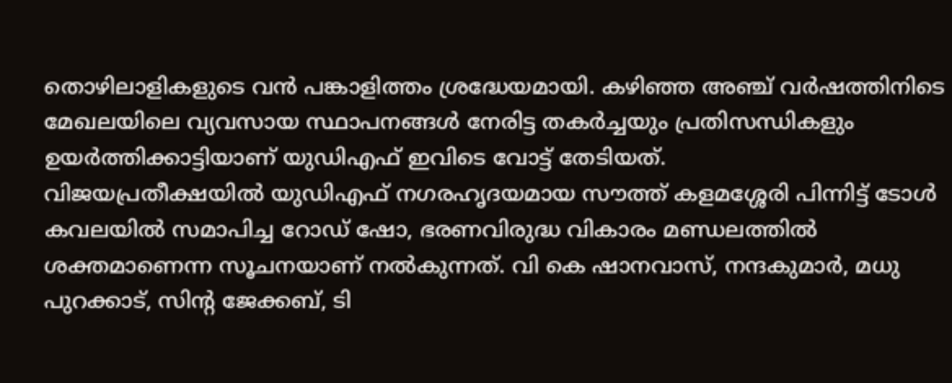തൊഴിലാളികളുടെ വൻ പങ്കാളിത്തം ശ്രദ്ധേയമായി. കഴിഞ്ഞ അഞ്ച് വർഷത്തിനിടെ മേഖലയിലെ വ്യവസായ സ്ഥാപനങ്ങൾ നേരിട്ട തകർച്ചയും പ്രതിസന്ധികളും ഉയർത്തിക്കാട്ടിയാണ് യുഡിഎഫ് ഇവിടെ വോട്ട് തേടിയത്.
വിജയപ്രതീക്ഷയിൽ യുഡിഎഫ് നഗരഹൃദയമായ സൗത്ത് കളമശ്ശേരി പിന്നിട്ട് ടോൾ കവലയിൽ സമാപിച്ച റോഡ് ഷോ, ഭരണവിരുദ്ധ വികാരം മണ്ഡലത്തിൽ ശക്തമാണെന്ന സൂചനയാണ് നൽകുന്നത്. വി കെ ഷാനവാസ്, നന്ദകുമാർ, മധു പുറക്കാട്, സിന്റ ജേക്കബ്, ടി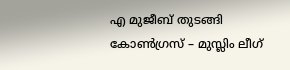എ മുജീബ് തുടങ്ങി കോൺഗ്രസ് – മുസ്ലിം ലീഗ്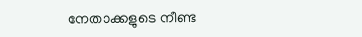നേതാക്കളുടെ നീണ്ട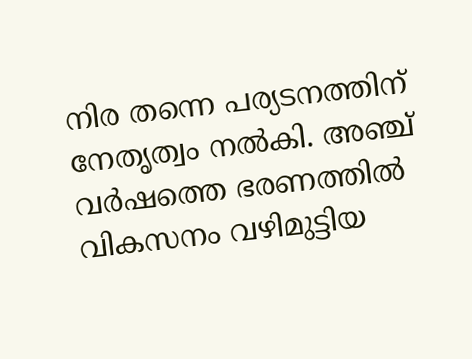നിര തന്നെ പര്യടനത്തിന് നേതൃത്വം നൽകി. അഞ്ച് വർഷത്തെ ഭരണത്തിൽ വികസനം വഴിമുട്ടിയ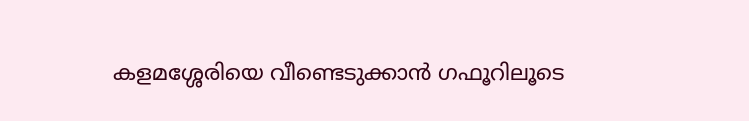കളമശ്ശേരിയെ വീണ്ടെടുക്കാൻ ഗഫൂറിലൂടെ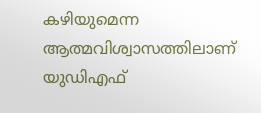കഴിയുമെന്ന ആത്മവിശ്വാസത്തിലാണ് യുഡിഎഫ്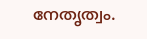നേതൃത്വം.